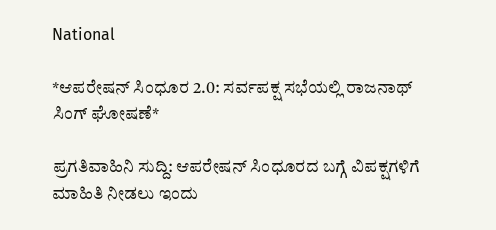National

*ಆಪರೇಷನ್ ಸಿಂಧೂರ 2.0: ಸರ್ವಪಕ್ಷ ಸಭೆಯಲ್ಲಿ ರಾಜನಾಥ್ ಸಿಂಗ್ ಘೋಷಣೆ*

ಪ್ರಗತಿವಾಹಿನಿ ಸುದ್ದಿ: ಆಪರೇಷನ್ ಸಿಂಧೂರದ ಬಗ್ಗೆ ವಿಪಕ್ಷಗಳಿಗೆ ಮಾಹಿತಿ ನೀಡಲು ಇಂದು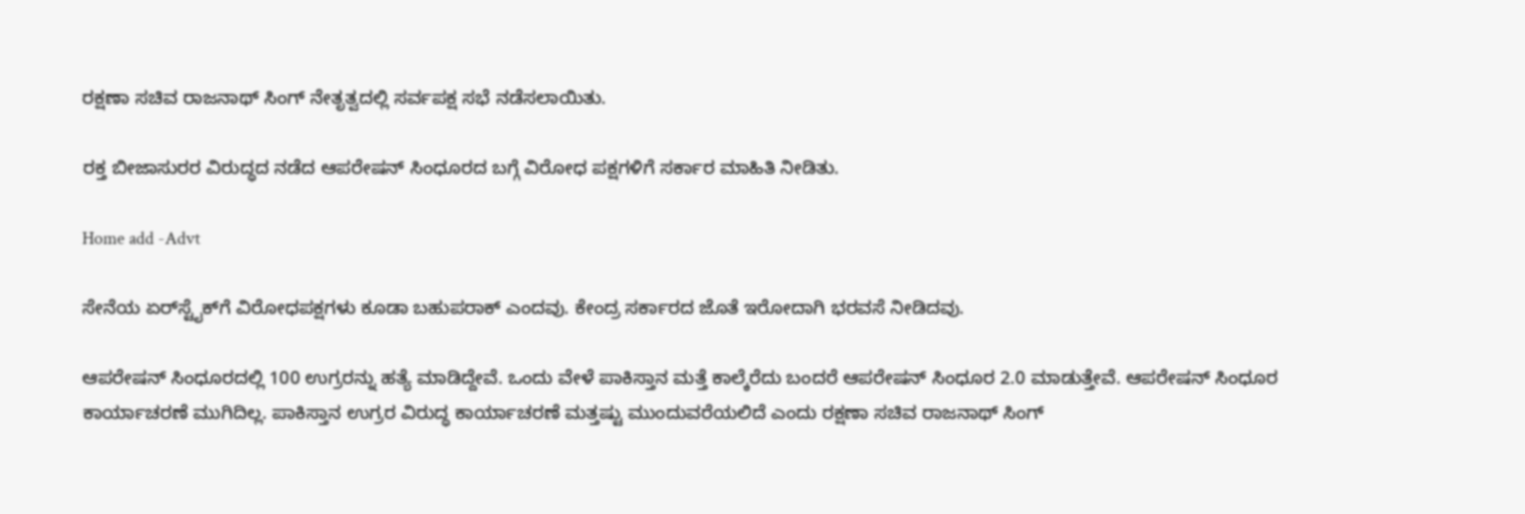ರಕ್ಷಣಾ ಸಚಿವ ರಾಜನಾಥ್ ಸಿಂಗ್ ನೇತೃತ್ವದಲ್ಲಿ ಸರ್ವಪಕ್ಷ ಸಭೆ ನಡೆಸಲಾಯಿತು.

ರಕ್ತ ಬೀಜಾಸುರರ ವಿರುದ್ಧದ ನಡೆದ ಆಪರೇಷನ್ ಸಿಂಧೂರದ ಬಗ್ಗೆ ವಿರೋಧ ಪಕ್ಷಗಳಿಗೆ ಸರ್ಕಾರ ಮಾಹಿತಿ ನೀಡಿತು.

Home add -Advt

ಸೇನೆಯ ಏರ್‌ಸ್ಟೈಕ್‌ಗೆ ವಿರೋಧಪಕ್ಷಗಳು ಕೂಡಾ ಬಹುಪರಾಕ್ ಎಂದವು. ಕೇಂದ್ರ ಸರ್ಕಾರದ ಜೊತೆ ಇರೋದಾಗಿ ಭರವಸೆ ನೀಡಿದವು.

ಆಪರೇಷನ್ ಸಿಂಧೂರದಲ್ಲಿ 100 ಉಗ್ರರನ್ನು ಹತ್ಯೆ ಮಾಡಿದ್ದೇವೆ. ಒಂದು ವೇಳೆ ಪಾಕಿಸ್ತಾನ ಮತ್ತೆ ಕಾಲ್ಕೆರೆದು ಬಂದರೆ ಆಪರೇಷನ್ ಸಿಂಧೂರ 2.0 ಮಾಡುತ್ತೇವೆ. ಆಪರೇಷನ್ ಸಿಂಧೂರ ಕಾರ್ಯಾಚರಣೆ ಮುಗಿದಿಲ್ಲ. ಪಾಕಿಸ್ತಾನ ಉಗ್ರರ ವಿರುದ್ಧ ಕಾರ್ಯಾಚರಣೆ ಮತ್ತಷ್ಟು ಮುಂದುವರೆಯಲಿದೆ ಎಂದು ರಕ್ಷಣಾ ಸಚಿವ ರಾಜನಾಥ್ ಸಿಂಗ್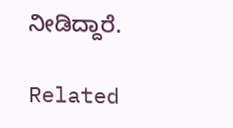ನೀಡಿದ್ದಾರೆ.

Related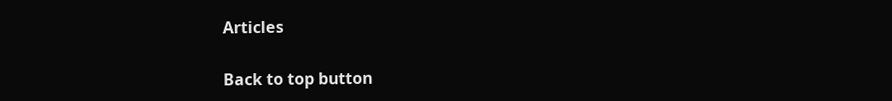Articles

Back to top button